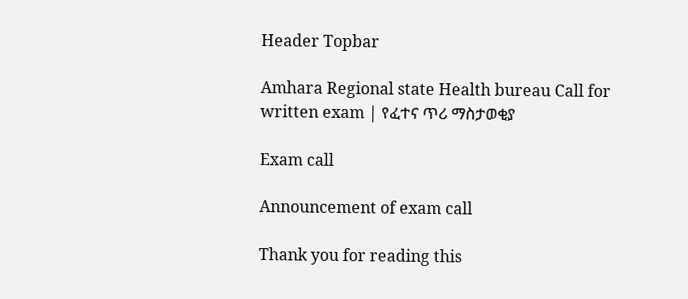Header Topbar

Amhara Regional state Health bureau Call for written exam | የፈተና ጥሪ ማስታወቂያ

Exam call

Announcement of exam call

Thank you for reading this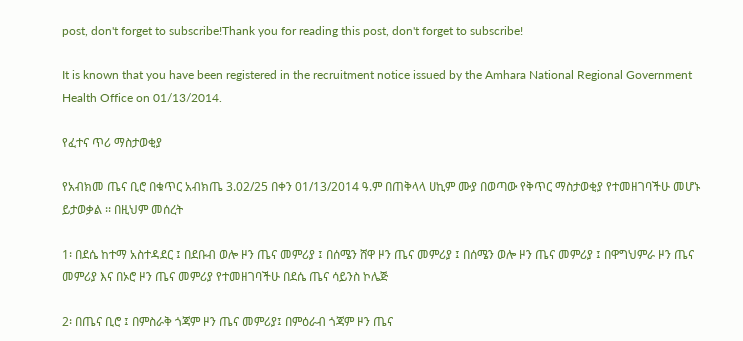post, don't forget to subscribe!Thank you for reading this post, don't forget to subscribe!

It is known that you have been registered in the recruitment notice issued by the Amhara National Regional Government Health Office on 01/13/2014.

የፈተና ጥሪ ማስታወቂያ

የአብክመ ጤና ቢሮ በቁጥር አብክጤ 3.02/25 በቀን 01/13/2014 ዓ.ም በጠቅላላ ሀኪም ሙያ በወጣው የቅጥር ማስታወቂያ የተመዘገባችሁ መሆኑ ይታወቃል ፡፡ በዚህም መሰረት

1፡ በደሴ ከተማ አስተዳደር ፤ በደቡብ ወሎ ዞን ጤና መምሪያ ፤ በሰሜን ሸዋ ዞን ጤና መምሪያ ፤ በሰሜን ወሎ ዞን ጤና መምሪያ ፤ በዋግህምራ ዞን ጤና መምሪያ እና በኦሮ ዞን ጤና መምሪያ የተመዘገባችሁ በደሴ ጤና ሳይንስ ኮሌጅ

2፡ በጤና ቢሮ ፤ በምስራቅ ጎጃም ዞን ጤና መምሪያ፤ በምዕራብ ጎጃም ዞን ጤና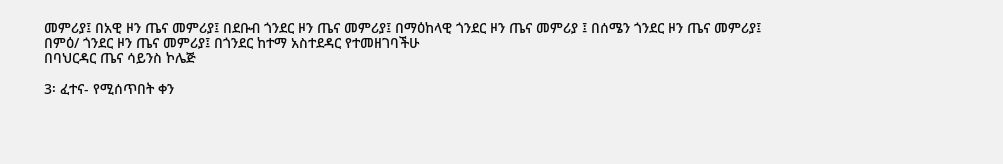መምሪያ፤ በአዊ ዞን ጤና መምሪያ፤ በደቡብ ጎንደር ዞን ጤና መምሪያ፤ በማዕከላዊ ጎንደር ዞን ጤና መምሪያ ፤ በሰሜን ጎንደር ዞን ጤና መምሪያ፤ በምዕ/ ጎንደር ዞን ጤና መምሪያ፤ በጎንደር ከተማ አስተደዳር የተመዘገባችሁ
በባህርዳር ጤና ሳይንስ ኮሌጅ

3፡ ፈተና- የሚሰጥበት ቀን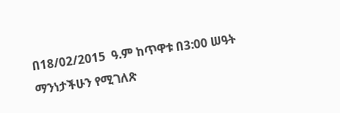በ18/02/2015  ዓ.ም ከጥዋቱ በ3:00 ሠዓት ማንነታችሁን የሚገለጽ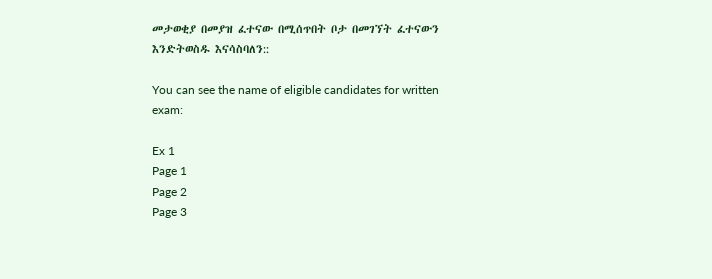መታወቂያ በመያዝ ፈተናው በሚሰጥበት ቦታ በመገኘት ፈተናውን እንድትወስዱ እናሳስባለን::

You can see the name of eligible candidates for written exam:

Ex 1
Page 1
Page 2
Page 3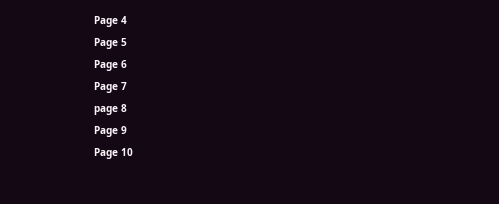Page 4
Page 5
Page 6
Page 7
page 8
Page 9
Page 10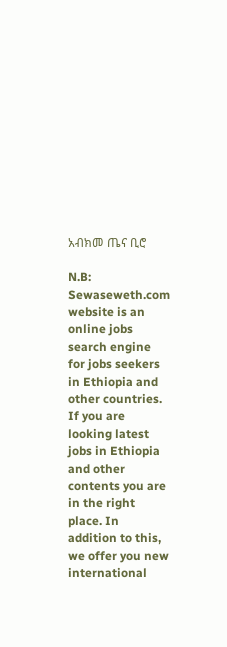አብክመ ጤና ቢሮ

N.B: Sewaseweth.com website is an online jobs search engine for jobs seekers in Ethiopia and other countries. If you are looking latest jobs in Ethiopia and other contents you are in the right place. In addition to this, we offer you new international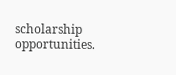scholarship opportunities.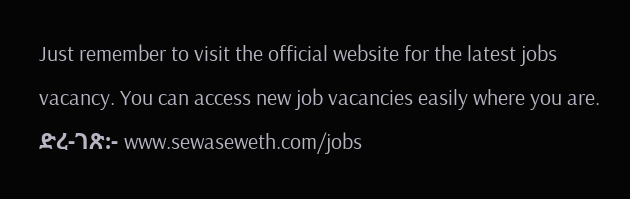Just remember to visit the official website for the latest jobs vacancy. You can access new job vacancies easily where you are.
ድረ-ገጽ:- www.sewaseweth.com/jobs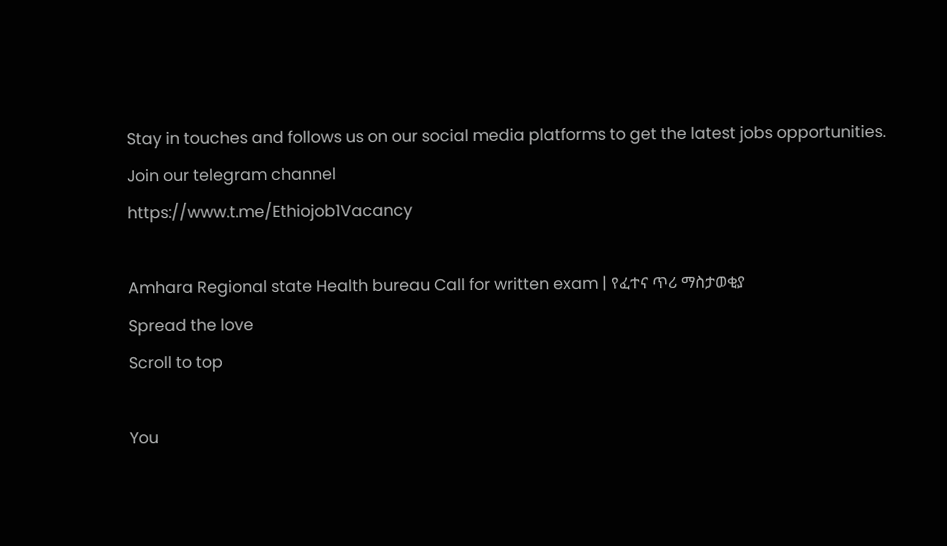Stay in touches and follows us on our social media platforms to get the latest jobs opportunities.
Join our telegram channel
https://www.t.me/Ethiojob1Vacancy

Amhara Regional state Health bureau Call for written exam | የፈተና ጥሪ ማስታወቂያ
Spread the love
Scroll to top

You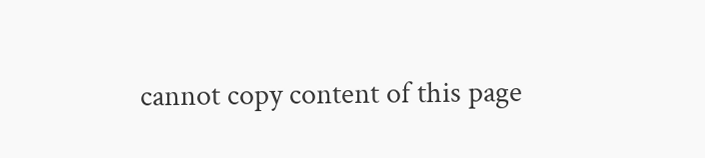cannot copy content of this page